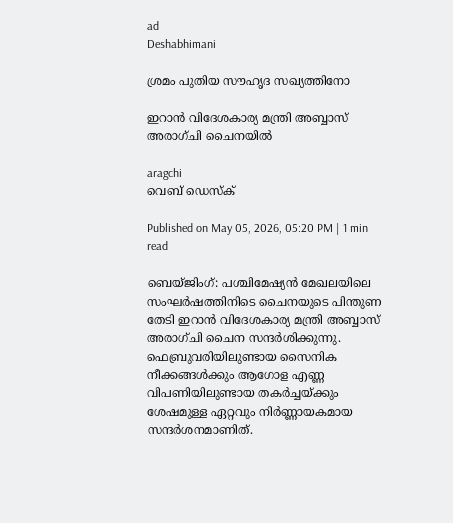ad
Deshabhimani

ശ്രമം പുതിയ സൗഹൃദ സഖ്യത്തിനോ

ഇറാൻ വിദേശകാര്യ മന്ത്രി അബ്ബാസ് അരാഗ്‌ചി ചൈനയിൽ

aragchi
വെബ് ഡെസ്ക്

Published on May 05, 2026, 05:20 PM | 1 min read

ബെയ്ജിംഗ്: പശ്ചിമേഷ്യൻ മേഖലയിലെ സംഘർഷത്തിനിടെ ചൈനയുടെ പിന്തുണ തേടി ഇറാൻ വിദേശകാര്യ മന്ത്രി അബ്ബാസ് അരാഗ്‌ചി ചൈന സന്ദർശിക്കുന്നു. ഫെബ്രുവരിയിലുണ്ടായ സൈനിക നീക്കങ്ങൾക്കും ആഗോള എണ്ണ വിപണിയിലുണ്ടായ തകർച്ചയ്ക്കും ശേഷമുള്ള ഏറ്റവും നിർണ്ണായകമായ സന്ദർശനമാണിത്.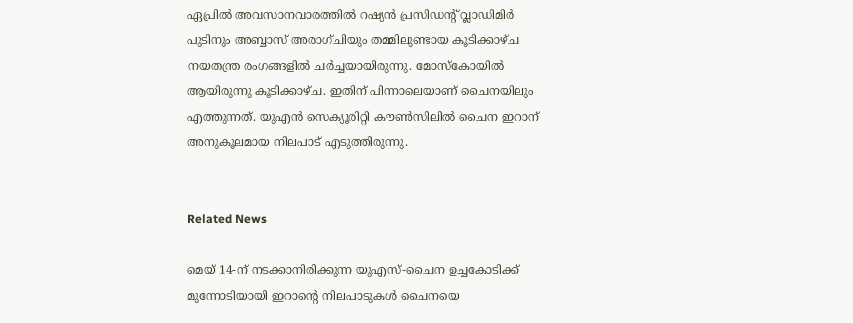ഏപ്രിൽ അവസാനവാരത്തിൽ റഷ്യൻ പ്രസിഡന്റ് വ്ലാഡിമിർ പുടിനും അബ്ബാസ് അരാഗ്‌ചിയും തമ്മിലുണ്ടായ കൂടിക്കാഴ്ച നയതന്ത്ര രംഗങ്ങളിൽ ചര്‍ച്ചയായിരുന്നു. മോസ്കോയിൽ ആയിരുന്നു കൂടിക്കാഴ്ച. ഇതിന് പിന്നാലെയാണ് ചൈനയിലും എത്തുന്നത്. യുഎൻ സെക്യൂരിറ്റി കൗൺസിലിൽ ചൈന ഇറാന് അനുകൂലമായ നിലപാട് എടുത്തിരുന്നു.


Related News

മെയ് 14-ന് നടക്കാനിരിക്കുന്ന യുഎസ്-ചൈന ഉച്ചകോടിക്ക് മുന്നോടിയായി ഇറാന്റെ നിലപാടുകൾ ചൈനയെ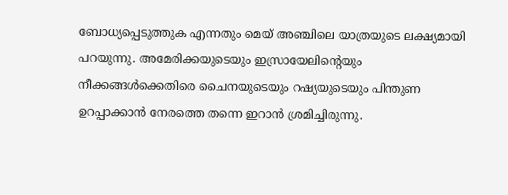ബോധ്യപ്പെടുത്തുക എന്നതും മെയ് അഞ്ചിലെ യാത്രയുടെ ലക്ഷ്യമായി പറയുന്നു. അമേരിക്കയുടെയും ഇസ്രായേലിന്റെയും നീക്കങ്ങൾക്കെതിരെ ചൈനയുടെയും റഷ്യയുടെയും പിന്തുണ ഉറപ്പാക്കാൻ നേരത്തെ തന്നെ ഇറാൻ ശ്രമിച്ചിരുന്നു.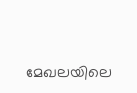മേഖലയിലെ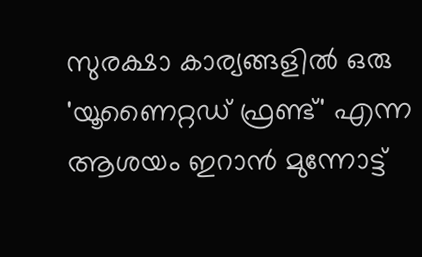സുരക്ഷാ കാര്യങ്ങളിൽ ഒരു 'യൂണൈറ്റഡ് ഫ്രണ്ട്' എന്ന ആശയം ഇറാൻ മുന്നോട്ട്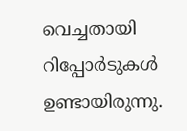വെച്ചതായി റിപ്പോര്‍ടുകൾ ഉണ്ടായിരുന്നു.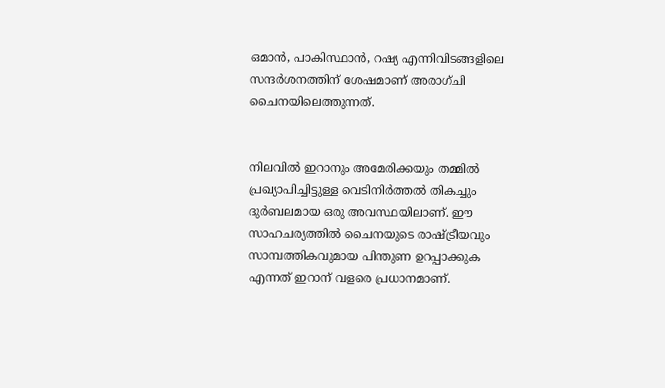ഒമാൻ, പാകിസ്ഥാൻ, റഷ്യ എന്നിവിടങ്ങളിലെ സന്ദർശനത്തിന് ശേഷമാണ് അരാഗ്‌ചി ചൈനയിലെത്തുന്നത്.


നിലവിൽ ഇറാനും അമേരിക്കയും തമ്മിൽ പ്രഖ്യാപിച്ചിട്ടുള്ള വെടിനിർത്തൽ തികച്ചും ദുർബലമായ ഒരു അവസ്ഥയിലാണ്. ഈ സാഹചര്യത്തിൽ ചൈനയുടെ രാഷ്ട്രീയവും സാമ്പത്തികവുമായ പിന്തുണ ഉറപ്പാക്കുക എന്നത് ഇറാന് വളരെ പ്രധാനമാണ്.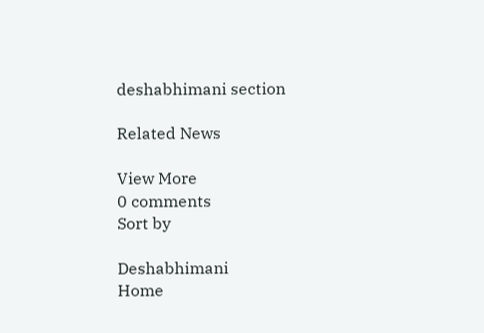deshabhimani section

Related News

View More
0 comments
Sort by

Deshabhimani
Home